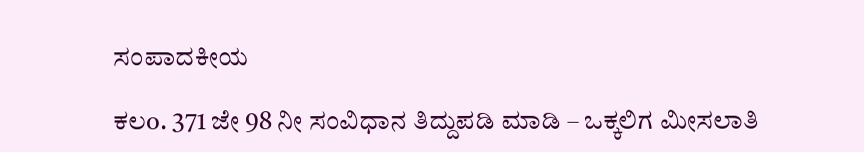ಸಂಪಾದಕೀಯ

ಕಲo. 371 ಜೇ 98 ನೀ ಸಂವಿಧಾನ ತಿದ್ದುಪಡಿ ಮಾಡಿ – ಒಕ್ಕಲಿಗ ಮೀಸಲಾತಿ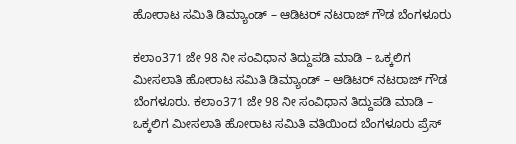ಹೋರಾಟ ಸಮಿತಿ ಡಿಮ್ಯಾಂಡ್ – ಆಡಿಟರ್ ನಟರಾಜ್ ಗೌಡ ಬೆಂಗಳೂರು

ಕಲಾಂ371 ಜೇ 98 ನೀ ಸಂವಿಧಾನ ತಿದ್ದುಪಡಿ ಮಾಡಿ – ಒಕ್ಕಲಿಗ ಮೀಸಲಾತಿ ಹೋರಾಟ ಸಮಿತಿ ಡಿಮ್ಯಾಂಡ್ – ಆಡಿಟರ್ ನಟರಾಜ್ ಗೌಡ ಬೆಂಗಳೂರು. ಕಲಾಂ371 ಜೇ 98 ನೀ ಸಂವಿಧಾನ ತಿದ್ದುಪಡಿ ಮಾಡಿ – ಒಕ್ಕಲಿಗ ಮೀಸಲಾತಿ ಹೋರಾಟ ಸಮಿತಿ ವತಿಯಿಂದ ಬೆಂಗಳೂರು ಪ್ರೆಸ್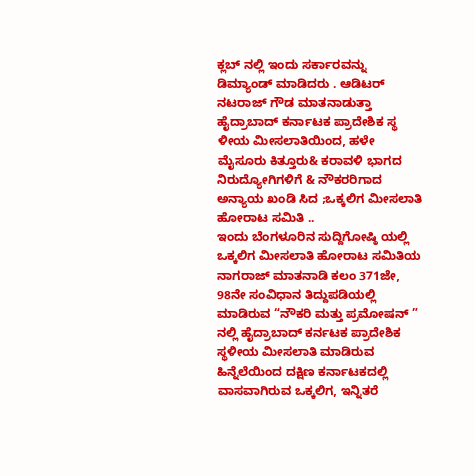ಕ್ಲಬ್ ನಲ್ಲಿ ಇಂದು ಸರ್ಕಾರವನ್ನು ಡಿಮ್ಯಾಂಡ್ ಮಾಡಿದರು . ಆಡಿಟರ್ ನಟರಾಜ್ ಗೌಡ ಮಾತನಾಡುತ್ತಾ ಹೈದ್ರಾಬಾದ್ ಕರ್ನಾಟಕ ಪ್ರಾದೇಶಿಕ ಸ್ಥ ಳೀಯ ಮೀಸಲಾತಿಯಿಂದ, ಹಳೇ ಮೈಸೂರು ಕಿತ್ತೂರು& ಕರಾವಳಿ ಭಾಗದ ನಿರುದ್ಯೋಗಿಗಳಿಗೆ & ನೌಕರರಿಗಾದ ಅನ್ಯಾಯ ಖಂಡಿ ಸಿದ ;ಒಕ್ಕಲಿಗ ಮೀಸಲಾತಿ ಹೋರಾಟ ಸಮಿತಿ ..
ಇಂದು ಬೆಂಗಳೂರಿನ ಸುದ್ದಿಗೋಷ್ಠಿ ಯಲ್ಲಿ ಒಕ್ಕಲಿಗ ಮೀಸಲಾತಿ ಹೋರಾಟ ಸಮಿತಿಯ ನಾಗರಾಜ್ ಮಾತನಾಡಿ ಕಲಂ 371ಜೇ, 98ನೇ ಸಂವಿಧಾನ ತಿದ್ದುಪಡಿಯಲ್ಲಿ ಮಾಡಿರುವ “ನೌಕರಿ ಮತ್ತು ಪ್ರಮೋಷನ್ ” ನಲ್ಲಿ ಹೈದ್ರಾಬಾದ್ ಕರ್ನಟಕ ಪ್ರಾದೇಶಿಕ ಸ್ಥಳೀಯ ಮೀಸಲಾತಿ ಮಾಡಿರುವ ಹಿನ್ನೆಲೆಯಿಂದ ದಕ್ಷಿಣ ಕರ್ನಾಟಕದಲ್ಲಿ ವಾಸವಾಗಿರುವ ಒಕ್ಕಲಿಗ, ಇನ್ನಿತರೆ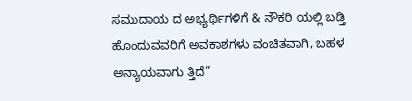ಸಮುದಾಯ ದ ಅಭ್ಯರ್ಥಿಗಳಿಗೆ & ನೌಕರಿ ಯಲ್ಲಿ ಬಡ್ತಿ ಹೊಂದುವವರಿಗೆ ಅವಕಾಶಗಳು ವಂಚಿತವಾಗಿ, ಬಹಳ ಅನ್ಯಾಯವಾಗು ತ್ತಿದೆ”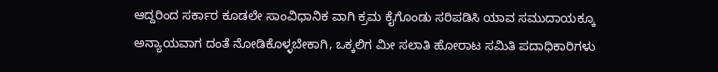ಆದ್ದರಿಂದ ಸರ್ಕಾರ ಕೂಡಲೇ ಸಾಂವಿಧಾನಿಕ ವಾಗಿ ಕ್ರಮ ಕೈಗೊಂಡು ಸರಿಪಡಿಸಿ ಯಾವ ಸಮುದಾಯಕ್ಕೂ ಅನ್ಯಾಯವಾಗ ದಂತೆ ನೋಡಿಕೊಳ್ಳಬೇಕಾಗಿ, ಒಕ್ಕಲಿಗ ಮೀ ಸಲಾತಿ ಹೋರಾಟ ಸಮಿತಿ ಪದಾಧಿಕಾರಿಗಳು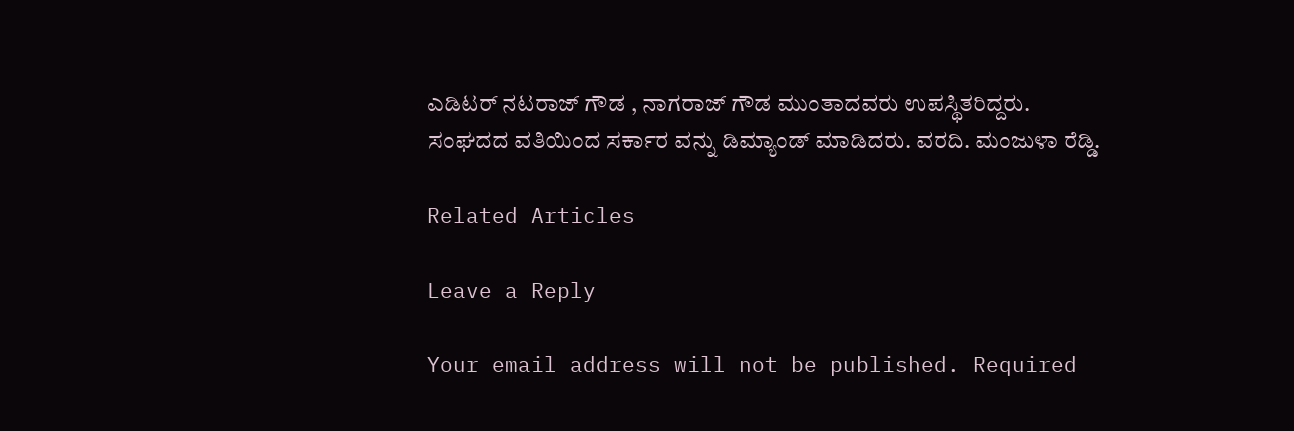ಎಡಿಟರ್ ನಟರಾಜ್ ಗೌಡ , ನಾಗರಾಜ್ ಗೌಡ ಮುಂತಾದವರು ಉಪಸ್ಥಿತರಿದ್ದರು. ಸಂಘದದ ವತಿಯಿಂದ ಸರ್ಕಾರ ವನ್ನು ಡಿಮ್ಯಾಂಡ್ ಮಾಡಿದರು. ವರದಿ. ಮಂಜುಳಾ ರೆಡ್ಡಿ.

Related Articles

Leave a Reply

Your email address will not be published. Required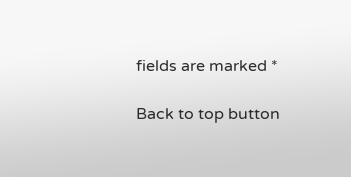fields are marked *

Back to top button